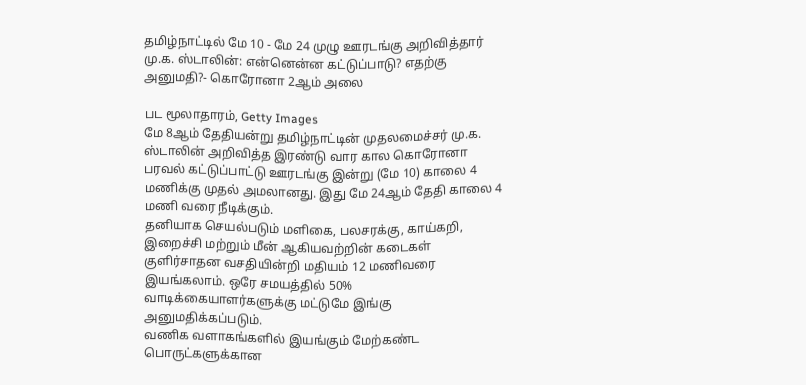தமிழ்நாட்டில் மே 10 - மே 24 முழு ஊரடங்கு அறிவித்தார் மு.க. ஸ்டாலின்: என்னென்ன கட்டுப்பாடு? எதற்கு அனுமதி?- கொரோனா 2ஆம் அலை

பட மூலாதாரம், Getty Images
மே 8ஆம் தேதியன்று தமிழ்நாட்டின் முதலமைச்சர் மு.க. ஸ்டாலின் அறிவித்த இரண்டு வார கால கொரோனா பரவல் கட்டுப்பாட்டு ஊரடங்கு இன்று (மே 10) காலை 4 மணிக்கு முதல் அமலானது. இது மே 24ஆம் தேதி காலை 4 மணி வரை நீடிக்கும்.
தனியாக செயல்படும் மளிகை, பலசரக்கு, காய்கறி, இறைச்சி மற்றும் மீன் ஆகியவற்றின் கடைகள் குளிர்சாதன வசதியின்றி மதியம் 12 மணிவரை இயங்கலாம். ஒரே சமயத்தில் 50% வாடிக்கையாளர்களுக்கு மட்டுமே இங்கு அனுமதிக்கப்படும்.
வணிக வளாகங்களில் இயங்கும் மேற்கண்ட பொருட்களுக்கான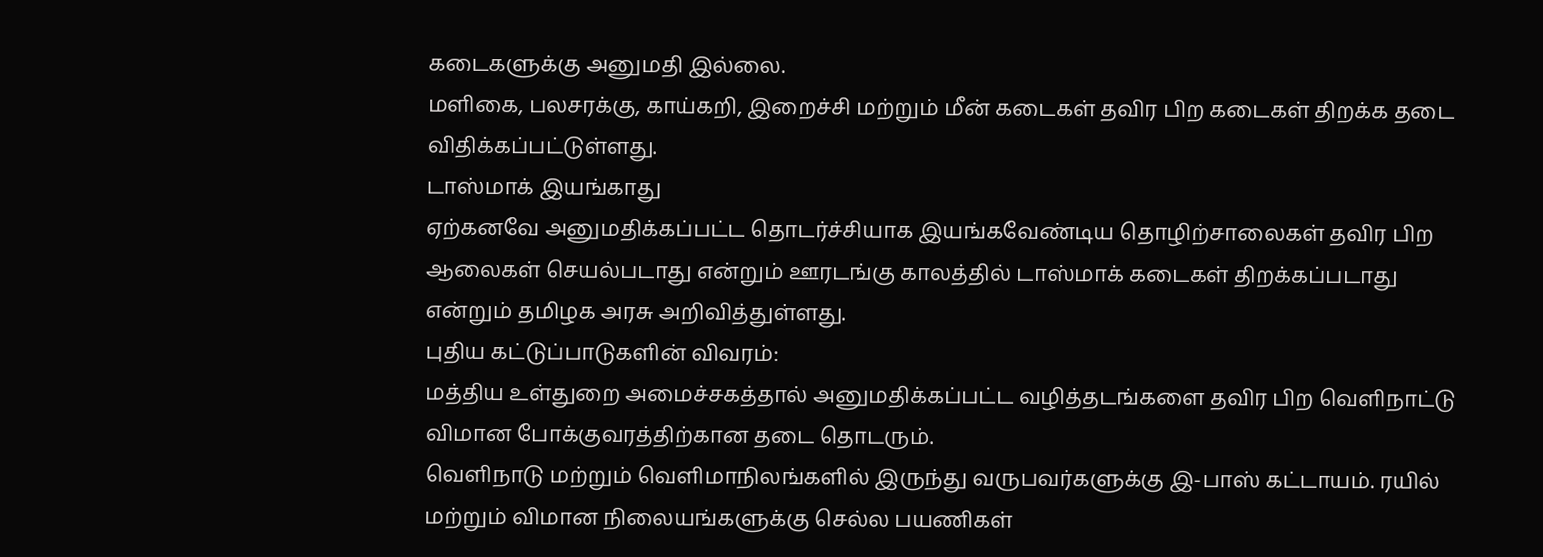கடைகளுக்கு அனுமதி இல்லை.
மளிகை, பலசரக்கு, காய்கறி, இறைச்சி மற்றும் மீன் கடைகள் தவிர பிற கடைகள் திறக்க தடை விதிக்கப்பட்டுள்ளது.
டாஸ்மாக் இயங்காது
ஏற்கனவே அனுமதிக்கப்பட்ட தொடர்ச்சியாக இயங்கவேண்டிய தொழிற்சாலைகள் தவிர பிற ஆலைகள் செயல்படாது என்றும் ஊரடங்கு காலத்தில் டாஸ்மாக் கடைகள் திறக்கப்படாது என்றும் தமிழக அரசு அறிவித்துள்ளது.
புதிய கட்டுப்பாடுகளின் விவரம்:
மத்திய உள்துறை அமைச்சகத்தால் அனுமதிக்கப்பட்ட வழித்தடங்களை தவிர பிற வெளிநாட்டு விமான போக்குவரத்திற்கான தடை தொடரும்.
வெளிநாடு மற்றும் வெளிமாநிலங்களில் இருந்து வருபவர்களுக்கு இ-பாஸ் கட்டாயம். ரயில் மற்றும் விமான நிலையங்களுக்கு செல்ல பயணிகள்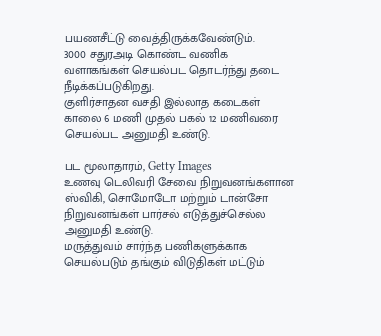பயணசீட்டு வைத்திருக்கவேண்டும்.
3000 சதுரஅடி கொண்ட வணிக வளாகங்கள் செயல்பட தொடர்ந்து தடை நீடிக்கப்படுகிறது.
குளிர்சாதன வசதி இல்லாத கடைகள் காலை 6 மணி முதல் பகல் 12 மணிவரை செயல்பட அனுமதி உண்டு.

பட மூலாதாரம், Getty Images
உணவு டெலிவரி சேவை நிறுவனங்களான ஸ்விகி, சொமோடோ மற்றும் டான்சோ நிறுவனங்கள் பார்சல் எடுத்துச்செல்ல அனுமதி உண்டு.
மருத்துவம் சார்ந்த பணிகளுக்காக செயல்படும் தங்கும் விடுதிகள் மட்டும்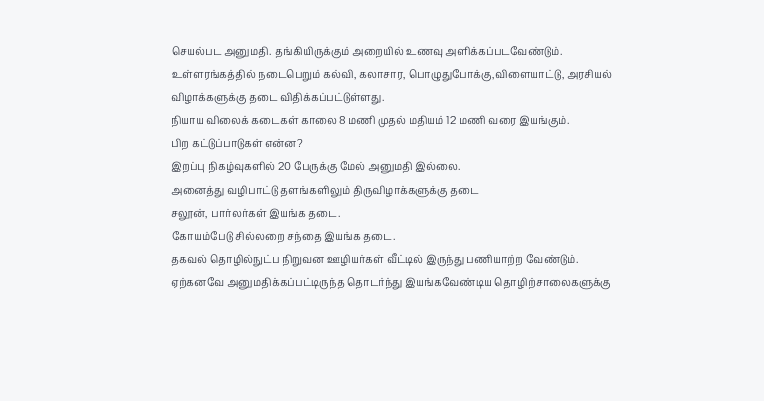செயல்பட அனுமதி. தங்கியிருக்கும் அறையில் உணவு அளிக்கப்படவேண்டும்.
உள்ளரங்கத்தில் நடைபெறும் கல்வி, கலாசார, பொழுதுபோக்கு,விளையாட்டு, அரசியல் விழாக்களுக்கு தடை விதிக்கப்பட்டுள்ளது.
நியாய விலைக் கடைகள் காலை 8 மணி முதல் மதியம் 12 மணி வரை இயங்கும்.
பிற கட்டுப்பாடுகள் என்ன?
இறப்பு நிகழ்வுகளில் 20 பேருக்கு மேல் அனுமதி இல்லை.
அனைத்து வழிபாட்டு தளங்களிலும் திருவிழாக்களுக்கு தடை
சலூன், பார்லர்கள் இயங்க தடை.
கோயம்பேடு சில்லறை சந்தை இயங்க தடை.
தகவல் தொழில்நுட்ப நிறுவன ஊழியர்கள் வீட்டில் இருந்து பணியாற்ற வேண்டும்.
ஏற்கனவே அனுமதிக்கப்பட்டிருந்த தொடர்ந்து இயங்கவேண்டிய தொழிற்சாலைகளுக்கு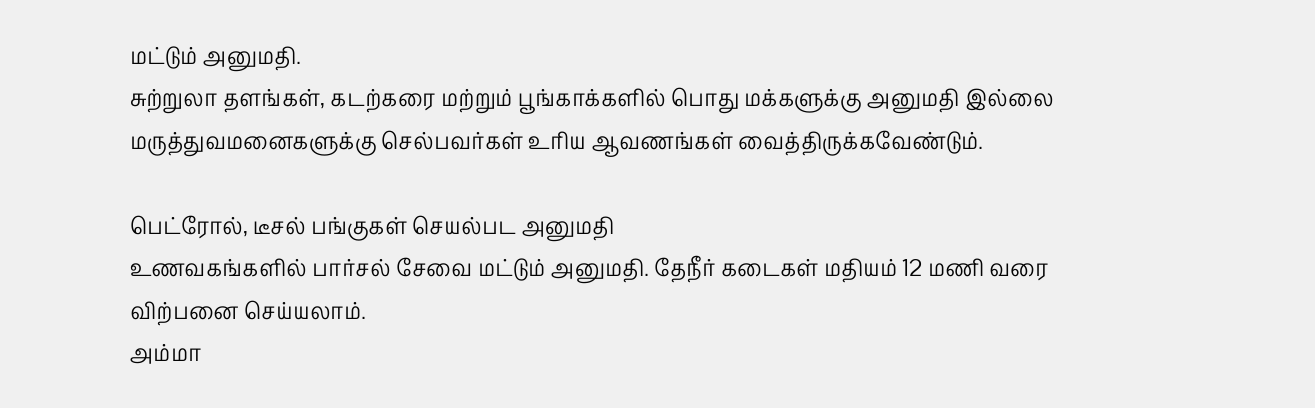மட்டும் அனுமதி.
சுற்றுலா தளங்கள், கடற்கரை மற்றும் பூங்காக்களில் பொது மக்களுக்கு அனுமதி இல்லை
மருத்துவமனைகளுக்கு செல்பவர்கள் உரிய ஆவணங்கள் வைத்திருக்கவேண்டும்.

பெட்ரோல், டீசல் பங்குகள் செயல்பட அனுமதி
உணவகங்களில் பார்சல் சேவை மட்டும் அனுமதி. தேநீர் கடைகள் மதியம் 12 மணி வரை விற்பனை செய்யலாம்.
அம்மா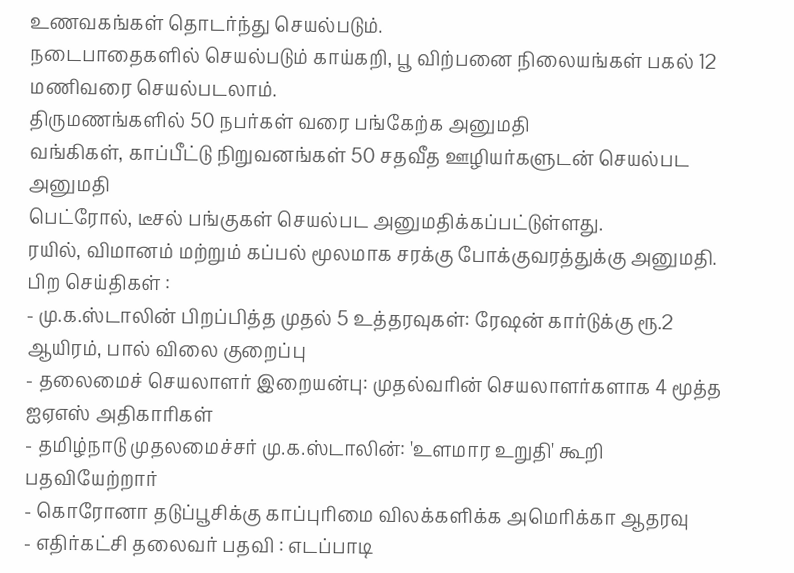உணவகங்கள் தொடர்ந்து செயல்படும்.
நடைபாதைகளில் செயல்படும் காய்கறி, பூ விற்பனை நிலையங்கள் பகல் 12 மணிவரை செயல்படலாம்.
திருமணங்களில் 50 நபர்கள் வரை பங்கேற்க அனுமதி
வங்கிகள், காப்பீட்டு நிறுவனங்கள் 50 சதவீத ஊழியர்களுடன் செயல்பட அனுமதி
பெட்ரோல், டீசல் பங்குகள் செயல்பட அனுமதிக்கப்பட்டுள்ளது.
ரயில், விமானம் மற்றும் கப்பல் மூலமாக சரக்கு போக்குவரத்துக்கு அனுமதி.
பிற செய்திகள் :
- மு.க.ஸ்டாலின் பிறப்பித்த முதல் 5 உத்தரவுகள்: ரேஷன் கார்டுக்கு ரூ.2 ஆயிரம், பால் விலை குறைப்பு
- தலைமைச் செயலாளர் இறையன்பு: முதல்வரின் செயலாளர்களாக 4 மூத்த ஐஏஎஸ் அதிகாரிகள்
- தமிழ்நாடு முதலமைச்சர் மு.க.ஸ்டாலின்: 'உளமார உறுதி' கூறி பதவியேற்றார்
- கொரோனா தடுப்பூசிக்கு காப்புரிமை விலக்களிக்க அமெரிக்கா ஆதரவு
- எதிர்கட்சி தலைவர் பதவி : எடப்பாடி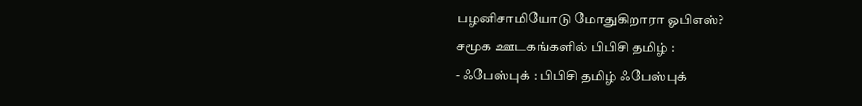பழனிசாமியோடு மோதுகிறாரா ஓபிஎஸ்?
சமூக ஊடகங்களில் பிபிசி தமிழ் :
- ஃபேஸ்புக் : பிபிசி தமிழ் ஃபேஸ்புக்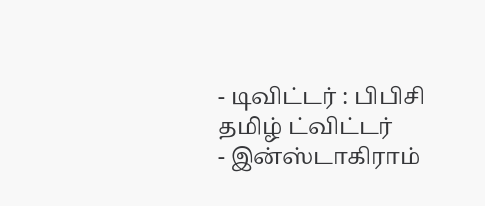- டிவிட்டர் : பிபிசி தமிழ் ட்விட்டர்
- இன்ஸ்டாகிராம்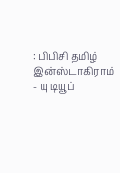: பிபிசி தமிழ் இன்ஸ்டாகிராம்
- யு டியூப்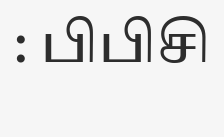: பிபிசி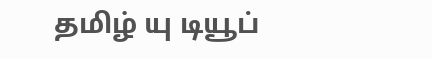தமிழ் யு டியூப்